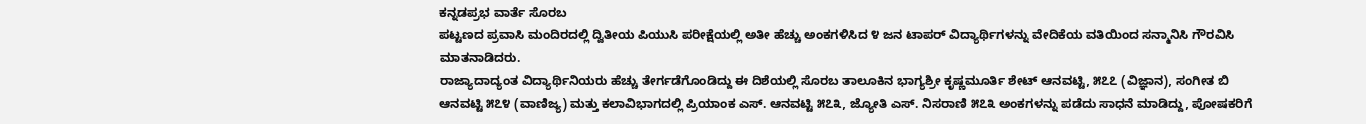ಕನ್ನಡಪ್ರಭ ವಾರ್ತೆ ಸೊರಬ
ಪಟ್ಟಣದ ಪ್ರವಾಸಿ ಮಂದಿರದಲ್ಲಿ ದ್ವಿತೀಯ ಪಿಯುಸಿ ಪರೀಕ್ಷೆಯಲ್ಲಿ ಅತೀ ಹೆಚ್ಚು ಅಂಕಗಳಿಸಿದ ೪ ಜನ ಟಾಪರ್ ವಿದ್ಯಾರ್ಥಿಗಳನ್ನು ವೇದಿಕೆಯ ವತಿಯಿಂದ ಸನ್ಮಾನಿಸಿ ಗೌರವಿಸಿ ಮಾತನಾಡಿದರು.
ರಾಜ್ಯಾದಾದ್ಯಂತ ವಿದ್ಯಾರ್ಥಿನಿಯರು ಹೆಚ್ಚು ತೇರ್ಗಡೆಗೊಂಡಿದ್ದು ಈ ದಿಶೆಯಲ್ಲಿ ಸೊರಬ ತಾಲೂಕಿನ ಭಾಗ್ಯಶ್ರೀ ಕೃಷ್ಣಮೂರ್ತಿ ಶೇಟ್ ಆನವಟ್ಟಿ, ೫೭೭ (ವಿಜ್ಞಾನ), ಸಂಗೀತ ಬಿ ಆನವಟ್ಟಿ ೫೭೪ (ವಾಣಿಜ್ಯ) ಮತ್ತು ಕಲಾವಿಭಾಗದಲ್ಲಿ ಪ್ರಿಯಾಂಕ ಎಸ್. ಆನವಟ್ಟಿ ೫೭೩, ಜ್ಯೋತಿ ಎಸ್. ನಿಸರಾಣಿ ೫೭೩ ಅಂಕಗಳನ್ನು ಪಡೆದು ಸಾಧನೆ ಮಾಡಿದ್ದು, ಪೋಷಕರಿಗೆ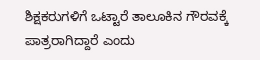ಶಿಕ್ಷಕರುಗಳಿಗೆ ಒಟ್ಟಾರೆ ತಾಲೂಕಿನ ಗೌರವಕ್ಕೆ ಪಾತ್ರರಾಗಿದ್ದಾರೆ ಎಂದು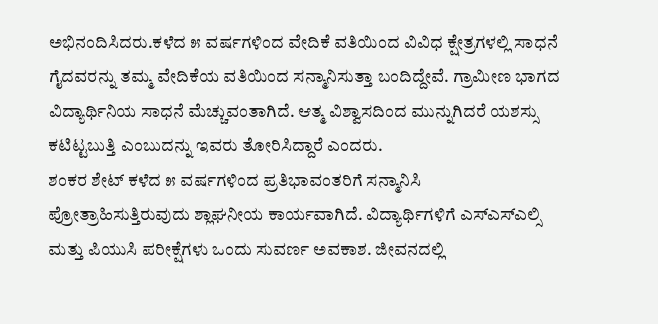ಅಭಿನಂದಿಸಿದರು.ಕಳೆದ ೫ ವರ್ಷಗಳಿಂದ ವೇದಿಕೆ ವತಿಯಿಂದ ವಿವಿಧ ಕ್ಷೇತ್ರಗಳಲ್ಲಿ ಸಾಧನೆ ಗೈದವರನ್ನು ತಮ್ಮ ವೇದಿಕೆಯ ವತಿಯಿಂದ ಸನ್ಮಾನಿಸುತ್ತಾ ಬಂದಿದ್ದೇವೆ. ಗ್ರಾಮೀಣ ಭಾಗದ ವಿದ್ಯಾರ್ಥಿನಿಯ ಸಾಧನೆ ಮೆಚ್ಚುವಂತಾಗಿದೆ. ಆತ್ಮ ವಿಶ್ವಾಸದಿಂದ ಮುನ್ನುಗಿದರೆ ಯಶಸ್ಸು ಕಟಿಟ್ಟಬುತ್ತಿ ಎಂಬುದನ್ನು ಇವರು ತೋರಿಸಿದ್ದಾರೆ ಎಂದರು.
ಶಂಕರ ಶೇಟ್ ಕಳೆದ ೫ ವರ್ಷಗಳಿಂದ ಪ್ರತಿಭಾವಂತರಿಗೆ ಸನ್ಮಾನಿಸಿ ಪ್ರೋತ್ರಾಹಿಸುತ್ತಿರುವುದು ಶ್ಲಾಘನೀಯ ಕಾರ್ಯವಾಗಿದೆ. ವಿದ್ಯಾರ್ಥಿಗಳಿಗೆ ಎಸ್ಎಸ್ಎಲ್ಸಿ ಮತ್ತು ಪಿಯುಸಿ ಪರೀಕ್ಷೆಗಳು ಒಂದು ಸುವರ್ಣ ಅವಕಾಶ. ಜೀವನದಲ್ಲಿ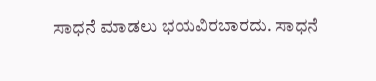ಸಾಧನೆ ಮಾಡಲು ಭಯವಿರಬಾರದು. ಸಾಧನೆ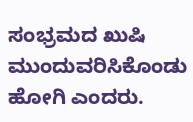ಸಂಭ್ರಮದ ಖುಷಿ ಮುಂದುವರಿಸಿಕೊಂಡು ಹೋಗಿ ಎಂದರು.